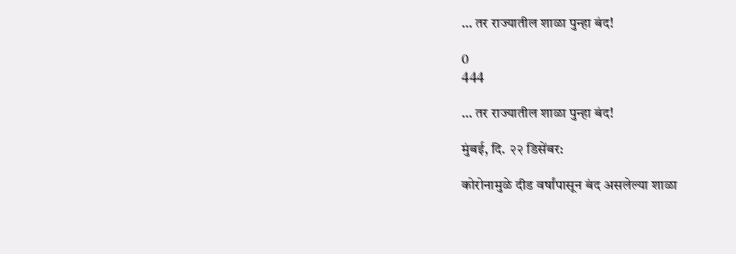… तर राज्यातील शाळा पुन्हा बंद!

0
444

… तर राज्यातील शाळा पुन्हा बंद!

मुंबई, दि. २२ डिसेंबर:

कोरोनामुळे दीड वर्षांपासून बंद असलेल्या शाळा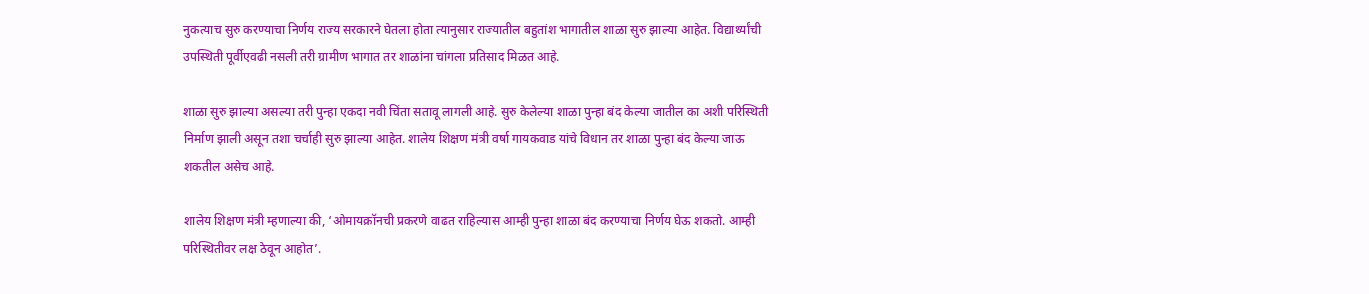नुकत्याच सुरु करण्याचा निर्णय राज्य सरकारने घेतला होता त्यानुसार राज्यातील बहुतांश भागातील शाळा सुरु झाल्या आहेत. विद्यार्थ्यांची उपस्थिती पूर्वीएवढी नसली तरी ग्रामीण भागात तर शाळांना चांगला प्रतिसाद मिळत आहे.

शाळा सुरु झाल्या असल्या तरी पुन्हा एकदा नवी चिंता सतावू लागली आहे. सुरु केलेल्या शाळा पुन्हा बंद केल्या जातील का अशी परिस्थिती निर्माण झाली असून तशा चर्चाही सुरु झाल्या आहेत. शालेय शिक्षण मंत्री वर्षा गायकवाड यांचे विधान तर शाळा पुन्हा बंद केल्या जाऊ शकतील असेच आहे.

शालेय शिक्षण मंत्री म्हणाल्या की, ‘ओमायक्रॉनची प्रकरणे वाढत राहिल्यास आम्ही पुन्हा शाळा बंद करण्याचा निर्णय घेऊ शकतो. आम्ही परिस्थितीवर लक्ष ठेवून आहोत’.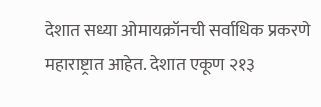देशात सध्या ओमायक्रॉनची सर्वाधिक प्रकरणे महाराष्ट्रात आहेत. देशात एकूण २१३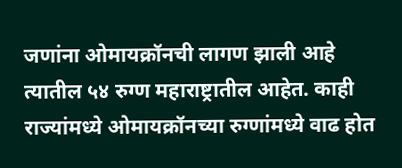जणांना ओमायक्रॉनची लागण झाली आहे त्यातील ५४ रुग्ण महाराष्ट्रातील आहेत. काही राज्यांमध्ये ओमायक्रॉनच्या रुग्णांमध्ये वाढ होत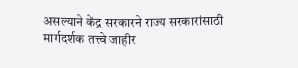असल्याने केंद्र सरकारने राज्य सरकारांसाठी मार्गदर्शक तत्त्वे जाहीर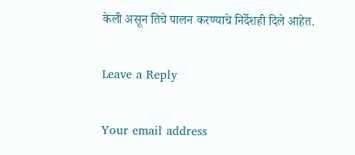केली असून तिचे पालन करण्याचे निर्देशही दिले आहेत.

Leave a Reply

Your email address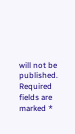will not be published. Required fields are marked *